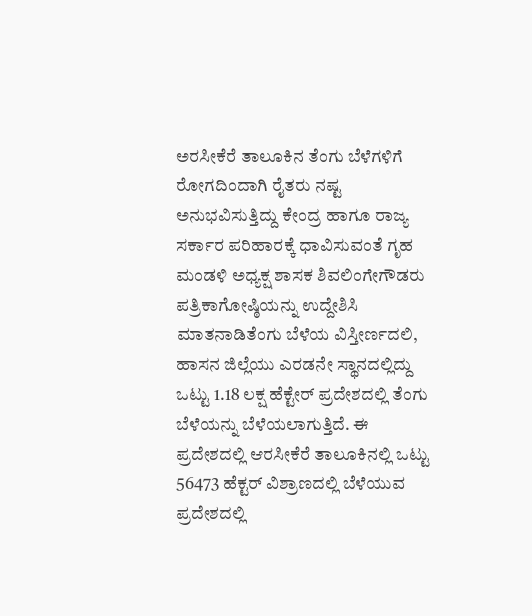ಅರಸೀಕೆರೆ ತಾಲೂಕಿನ ತೆಂಗು ಬೆಳೆಗಳಿಗೆ ರೋಗದಿಂದಾಗಿ ರೈತರು ನಷ್ಟ ಅನುಭವಿಸುತ್ತಿದ್ದು ಕೇಂದ್ರ ಹಾಗೂ ರಾಜ್ಯ ಸರ್ಕಾರ ಪರಿಹಾರಕ್ಕೆ ಧಾವಿಸುವಂತೆ ಗೃಹ ಮಂಡಳಿ ಅಧ್ಯಕ್ಷ ಶಾಸಕ ಶಿವಲಿಂಗೇಗೌಡರು ಪತ್ರಿಕಾಗೋಷ್ಠಿಯನ್ನು ಉದ್ದೇಶಿಸಿ ಮಾತನಾಡಿತೆಂಗು ಬೆಳೆಯ ವಿಸ್ತೀರ್ಣದಲಿ, ಹಾಸನ ಜಿಲ್ಲೆಯು ಎರಡನೇ ಸ್ಥಾನದಲ್ಲಿದ್ದು ಒಟ್ಟು 1.18 ಲಕ್ಷ ಹೆಕ್ಟೇರ್ ಪ್ರದೇಶದಲ್ಲಿ ತೆಂಗು ಬೆಳೆಯನ್ನು ಬೆಳೆಯಲಾಗುತ್ತಿದೆ. ಈ ಪ್ರದೇಶದಲ್ಲಿ ಆರಸೀಕೆರೆ ತಾಲೂಕಿನಲ್ಲಿ ಒಟ್ಟು 56473 ಹೆಕ್ಟರ್ ವಿಶ್ರಾಣದಲ್ಲಿ ಬೆಳೆಯುವ ಪ್ರದೇಶದಲ್ಲಿ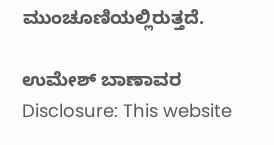ಮುಂಚೂಣಿಯಲ್ಲಿರುತ್ತದೆ.

ಉಮೇಶ್ ಬಾಣಾವರ
Disclosure: This website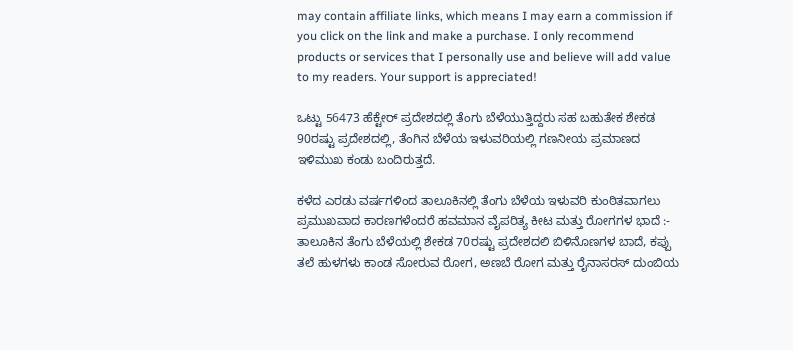may contain affiliate links, which means I may earn a commission if you click on the link and make a purchase. I only recommend products or services that I personally use and believe will add value to my readers. Your support is appreciated!

ಒಟ್ಟು 56473 ಹೆಕ್ಟೇರ್ ಪ್ರದೇಶದಲ್ಲಿ ತೆಂಗು ಬೆಳೆಯುತ್ತಿದ್ದರು ಸಹ ಬಹುತೇಕ ಶೇಕಡ 90ರಷ್ಟು ಪ್ರದೇಶದಲ್ಲಿ, ತೆಂಗಿನ ಬೆಳೆಯ ಇಳುವರಿಯಲ್ಲಿ ಗಣನೀಯ ಪ್ರಮಾಣದ ಇಳಿಮುಖ ಕಂಡು ಬಂದಿರುತ್ತದೆ.

ಕಳೆದ ಎರಡು ವರ್ಷಗಳಿಂದ ತಾಲೂಕಿನಲ್ಲಿ ತೆಂಗು ಬೆಳೆಯ ಇಳುವರಿ ಕುಂಠಿತವಾಗಲು ಪ್ರಮುಖವಾದ ಕಾರಣಗಳೆಂದರೆ ಹವಮಾನ ವೈಪರಿತ್ಯ ಕೀಟ ಮತ್ತು ರೋಗಗಳ ಭಾದೆ :- ತಾಲೂಕಿನ ತೆಂಗು ಬೆಳೆಯಲ್ಲಿ ಶೇಕಡ 70ರಷ್ಟು ಪ್ರದೇಶದಲಿ ಬಿಳಿನೊಣಗಳ ಬಾದೆ, ಕಪ್ಪು ತಲೆ ಹುಳಗಳು ಕಾಂಡ ಸೋರುವ ರೋಗ, ಅಣಬೆ ರೋಗ ಮತ್ತು ರೈನಾಸರಸ್ ದುಂಬಿಯ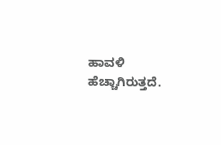ಹಾವಳಿ ಹೆಚ್ಚಾಗಿರುತ್ತದೆ.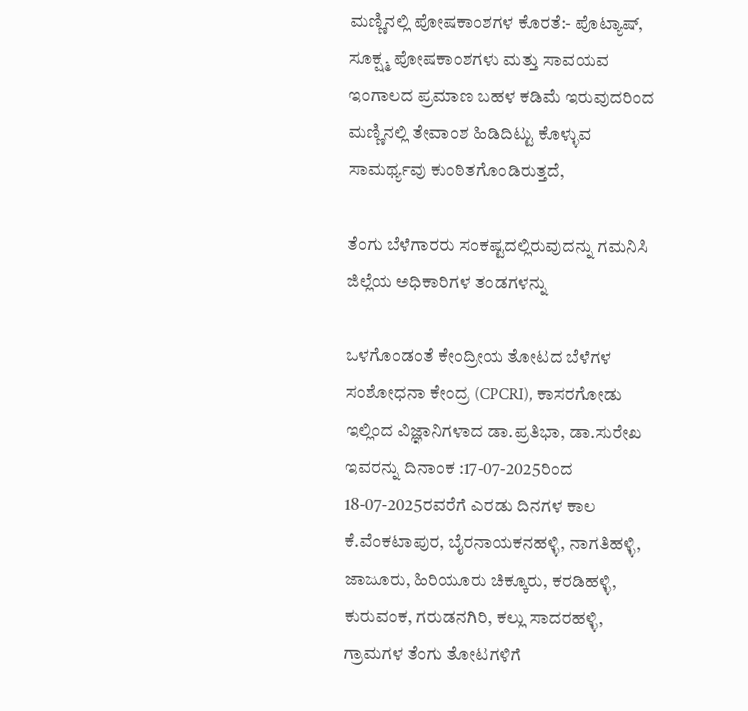ಮಣ್ಣಿನಲ್ಲಿ ಪೋಷಕಾಂಶಗಳ ಕೊರತೆ:- ಪೊಟ್ಯಾಷ್, ಸೂಕ್ಷ್ಮ ಪೋಷಕಾಂಶಗಳು ಮತ್ತು ಸಾವಯವ ಇಂಗಾಲದ ಪ್ರಮಾಣ ಬಹಳ ಕಡಿಮೆ ಇರುವುದರಿಂದ ಮಣ್ಣಿನಲ್ಲಿ ತೇವಾಂಶ ಹಿಡಿದಿಟ್ಟು ಕೊಳ್ಳುವ ಸಾಮರ್ಥ್ಯವು ಕುಂಠಿತಗೊಂಡಿರುತ್ತದೆ,

ತೆಂಗು ಬೆಳೆಗಾರರು ಸಂಕಷ್ಟದಲ್ಲಿರುವುದನ್ನು ಗಮನಿಸಿ ಜಿಲ್ಲೆಯ ಅಧಿಕಾರಿಗಳ ತಂಡಗಳನ್ನು

ಒಳಗೊಂಡಂತೆ ಕೇಂದ್ರೀಯ ತೋಟದ ಬೆಳೆಗಳ ಸಂಶೋಧನಾ ಕೇಂದ್ರ (CPCRI), ಕಾಸರಗೋಡು ಇಲ್ಲಿಂದ ವಿಜ್ಞಾನಿಗಳಾದ ಡಾ.ಪ್ರತಿಭಾ, ಡಾ.ಸುರೇಖ ಇವರನ್ನು ದಿನಾಂಕ :17-07-2025ರಿಂದ 18-07-2025ರವರೆಗೆ ಎರಡು ದಿನಗಳ ಕಾಲ ಕೆ.ವೆಂಕಟಾಪುರ, ಬೈರನಾಯಕನಹಳ್ಳಿ, ನಾಗತಿಹಳ್ಳಿ, ಜಾಜೂರು, ಹಿರಿಯೂರು ಚಿಕ್ಕೂರು, ಕರಡಿಹಳ್ಳಿ, ಕುರುವಂಕ, ಗರುಡನಗಿರಿ, ಕಲ್ಲು ಸಾದರಹಳ್ಳಿ, ಗ್ರಾಮಗಳ ತೆಂಗು ತೋಟಗಳಿಗೆ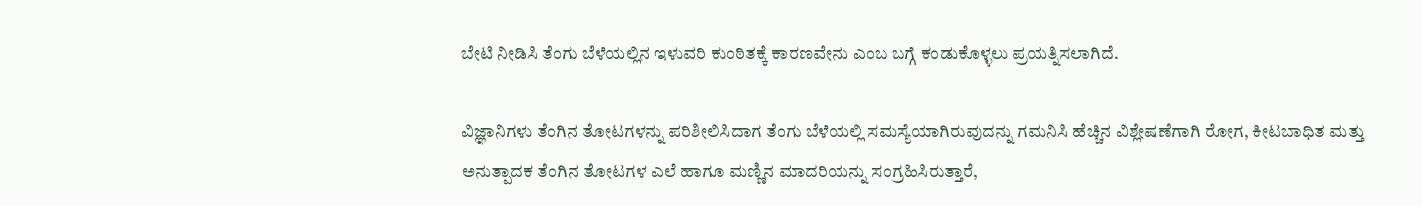ಬೇಟಿ ನೀಡಿಸಿ ತೆಂಗು ಬೆಳೆಯಲ್ಲಿನ ಇಳುವರಿ ಕುಂಠಿತಕ್ಕೆ ಕಾರಣವೇನು ಎಂಬ ಬಗ್ಗೆ ಕಂಡುಕೊಳ್ಳಲು ಪ್ರಯತ್ನಿಸಲಾಗಿದೆ.

ವಿಜ್ಞಾನಿಗಳು ತೆಂಗಿನ ತೋಟಗಳನ್ನು ಪರಿಶೀಲಿಸಿದಾಗ ತೆಂಗು ಬೆಳೆಯಲ್ಲಿ ಸಮಸ್ಯೆಯಾಗಿರುವುದನ್ನು ಗಮನಿಸಿ ಹೆಚ್ಚಿನ ವಿಶ್ಲೇಷಣೆಗಾಗಿ ರೋಗ, ಕೀಟಬಾಧಿತ ಮತ್ತು ಅನುತ್ಪಾದಕ ತೆಂಗಿನ ತೋಟಗಳ ಎಲೆ ಹಾಗೂ ಮಣ್ಣಿನ ಮಾದರಿಯನ್ನು ಸಂಗ್ರಹಿಸಿರುತ್ತಾರೆ,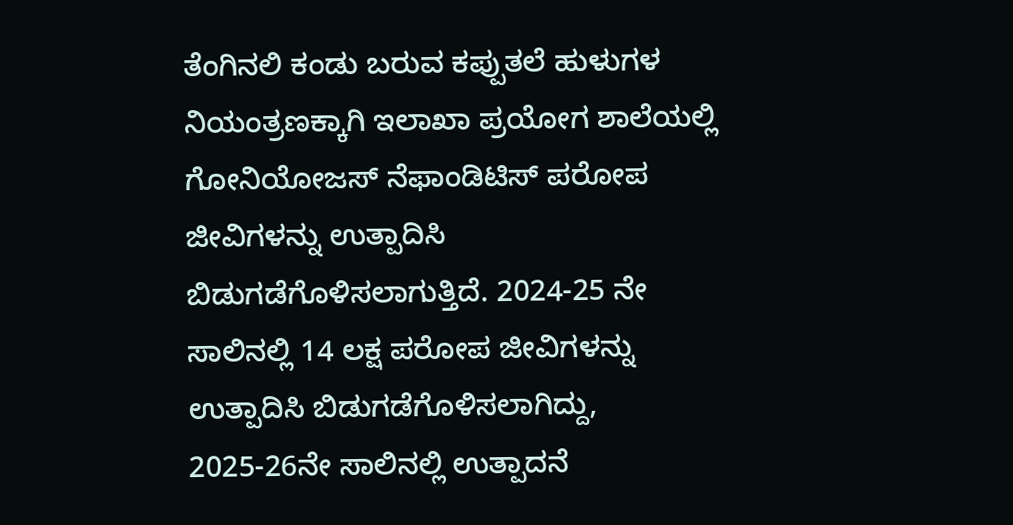ತೆಂಗಿನಲಿ ಕಂಡು ಬರುವ ಕಪ್ಪುತಲೆ ಹುಳುಗಳ ನಿಯಂತ್ರಣಕ್ಕಾಗಿ ಇಲಾಖಾ ಪ್ರಯೋಗ ಶಾಲೆಯಲ್ಲಿ ಗೋನಿಯೋಜಸ್ ನೆಫಾಂಡಿಟಿಸ್ ಪರೋಪ ಜೀವಿಗಳನ್ನು ಉತ್ಪಾದಿಸಿ ಬಿಡುಗಡೆಗೊಳಿಸಲಾಗುತ್ತಿದೆ. 2024-25 ನೇ ಸಾಲಿನಲ್ಲಿ 14 ಲಕ್ಷ ಪರೋಪ ಜೀವಿಗಳನ್ನು ಉತ್ಪಾದಿಸಿ ಬಿಡುಗಡೆಗೊಳಿಸಲಾಗಿದ್ದು, 2025-26ನೇ ಸಾಲಿನಲ್ಲಿ ಉತ್ಪಾದನೆ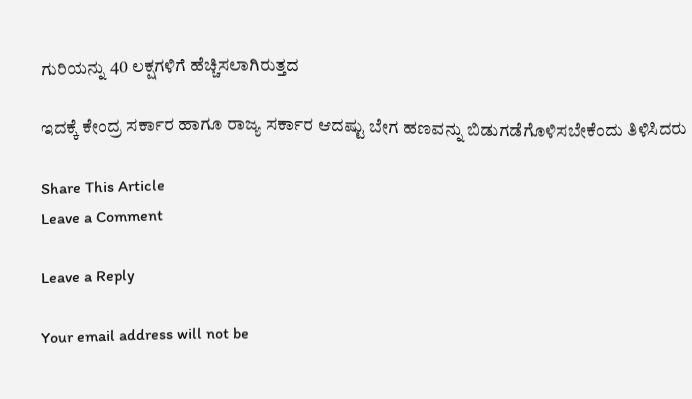ಗುರಿಯನ್ನು 40 ಲಕ್ಷಗಳಿಗೆ ಹೆಚ್ಚಿಸಲಾಗಿರುತ್ತದ

ಇದಕ್ಕೆ ಕೇಂದ್ರ ಸರ್ಕಾರ ಹಾಗೂ ರಾಜ್ಯ ಸರ್ಕಾರ ಆದಷ್ಟು ಬೇಗ ಹಣವನ್ನು ಬಿಡುಗಡೆಗೊಳಿಸಬೇಕೆಂದು ತಿಳಿಸಿದರು

Share This Article
Leave a Comment

Leave a Reply

Your email address will not be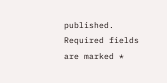published. Required fields are marked *